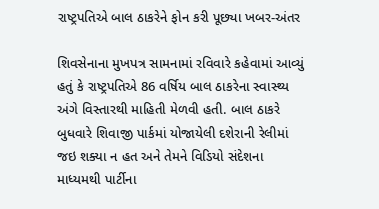રાષ્ટ્રપતિએ બાલ ઠાકરેને ફોન કરી પૂછ્યા ખબર-અંતર

શિવસેનાના મુખપત્ર સામનામાં રવિવારે કહેવામાં આવ્યું હતું કે રાષ્ટ્રપતિએ 86 વર્ષિય બાલ ઠાકરેના સ્વાસ્થ્ય અંગે વિસ્તારથી માહિતી મેળવી હતી. બાલ ઠાકરે બુધવારે શિવાજી પાર્કમાં યોજાયેલી દશેરાની રેલીમાં જઇ શક્યા ન હત અને તેમને વિડિયો સંદેશના માધ્યમથી પાર્ટીના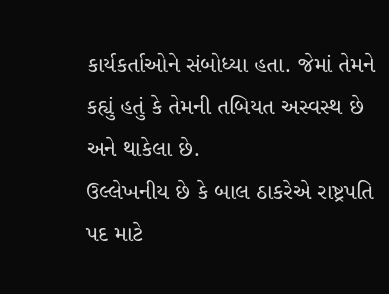કાર્યકર્તાઓને સંબોધ્યા હતા. જેમાં તેમને કહ્યું હતું કે તેમની તબિયત અસ્વસ્થ છે અને થાકેલા છે.
ઉલ્લેખનીય છે કે બાલ ઠાકરેએ રાષ્ટ્રપતિ પદ માટે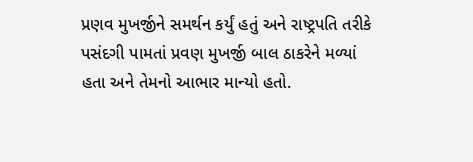પ્રણવ મુખર્જીને સમર્થન કર્યું હતું અને રાષ્ટ્રપતિ તરીકે પસંદગી પામતાં પ્રવણ મુખર્જી બાલ ઠાકરેને મળ્યાં હતા અને તેમનો આભાર માન્યો હતો.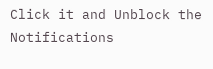Click it and Unblock the Notifications